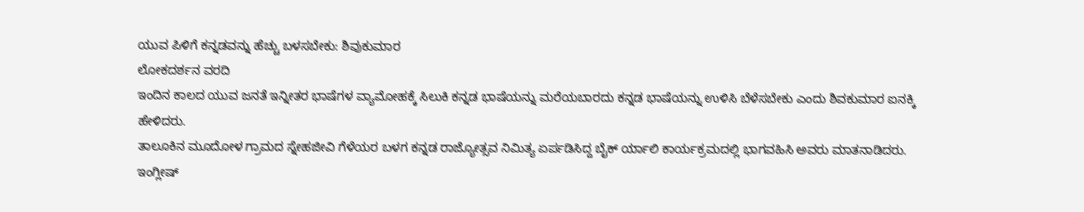ಯುವ ಪಿಳಿಗೆ ಕನ್ನಡವನ್ನು ಹೆಚ್ಚು ಬಳಸಬೇಕು: ಶಿವುಕುಮಾರ
ಲೋಕದರ್ಶನ ವರದಿ
ಇಂದಿನ ಕಾಲದ ಯುವ ಜನತೆ ಇನ್ನೀತರ ಭಾಷೆಗಳ ವ್ಯಾಮೋಹಕ್ಕೆ ಸಿಲುಕಿ ಕನ್ನಡ ಭಾಷೆಯನ್ನು ಮರೆಯಬಾರದು ಕನ್ನಡ ಭಾಷೆಯನ್ನು ಉಳಿಸಿ ಬೆಳೆಸಬೇಕು ಎಂದು ಶಿವಕುಮಾರ ಐನಕ್ಕಿ ಹೇಳಿದರು.
ತಾಲೂಕಿನ ಮೂದೋಳ ಗ್ರಾಮದ ಸ್ನೇಹಜೀವಿ ಗೆಳೆಯರ ಬಳಗ ಕನ್ನಡ ರಾಜ್ಯೋತ್ಸವ ನಿಮಿತ್ಯ ಏರ್ಪಡಿಸಿದ್ದ ಬೈಕ್ ರ್ಯಾಲಿ ಕಾರ್ಯಕ್ರಮದಲ್ಲಿ ಭಾಗವಹಿಸಿ ಅವರು ಮಾತನಾಡಿದರು.
ಇಂಗ್ಲೀಷ್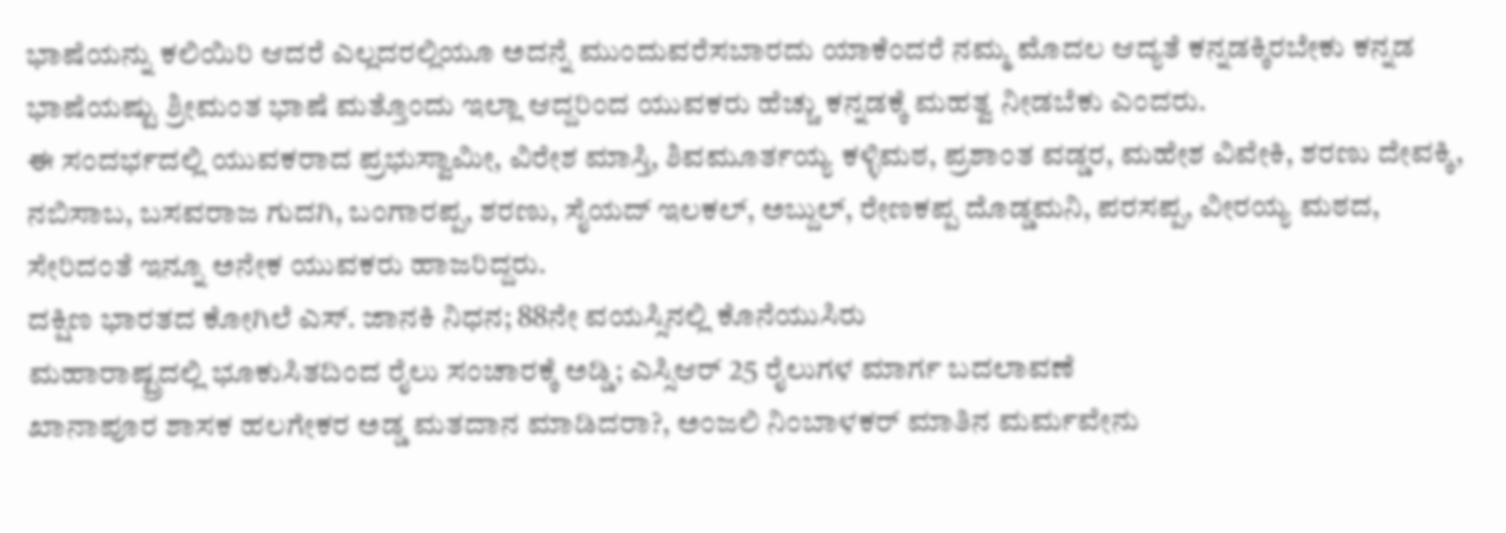ಭಾಷೆಯನ್ನು ಕಲಿಯಿರಿ ಆದರೆ ಎಲ್ಲದರಲ್ಲಿಯೂ ಅದನ್ನೆ ಮುಂದುವರೆಸಬಾರದು ಯಾಕೆಂದರೆ ನಮ್ಮ ಮೊದಲ ಆದ್ಯತೆ ಕನ್ನಡಕ್ಕಿರಬೇಕು ಕನ್ನಡ ಭಾಷೆಯಷ್ಟು ಶ್ರೀಮಂತ ಭಾಷೆ ಮತ್ತೊಂದು ಇಲ್ಲಾ ಆದ್ದರಿಂದ ಯುವಕರು ಹೆಚ್ಚು ಕನ್ನಡಕ್ಕೆ ಮಹತ್ವ ನೀಡಬೆಕು ಎಂದರು.
ಈ ಸಂದರ್ಭದಲ್ಲಿ ಯುವಕರಾದ ಪ್ರಭುಸ್ವಾಮೀ, ವಿರೇಶ ಮಾಸ್ತಿ, ಶಿವಮೂರ್ತಯ್ಯ ಕಳ್ಳಿಮಠ, ಪ್ರಶಾಂತ ವಡ್ಡರ, ಮಹೇಶ ವಿವೇಕಿ, ಶರಣು ದೇವಕ್ಕಿ, ನಬಿಸಾಬ, ಬಸವರಾಜ ಗುದಗಿ, ಬಂಗಾರಪ್ಪ, ಶರಣು, ಸೈಯದ್ ಇಲಕಲ್, ಅಬ್ದುಲ್, ರೇಣಕಪ್ಪ ದೊಡ್ಡಮನಿ, ಪರಸಪ್ಪ, ವೀರಯ್ಯ ಮಠದ, ಸೇರಿದಂತೆ ಇನ್ನೂ ಅನೇಕ ಯುವಕರು ಹಾಜರಿದ್ದರು.
ದಕ್ಷಿಣ ಭಾರತದ ಕೋಗಿಲೆ ಎಸ್. ಜಾನಕಿ ನಿಧನ; 88ನೇ ವಯಸ್ಸಿನಲ್ಲಿ ಕೊನೆಯುಸಿರು
ಮಹಾರಾಷ್ಟ್ರದಲ್ಲಿ ಭೂಕುಸಿತದಿಂದ ರೈಲು ಸಂಚಾರಕ್ಕೆ ಅಡ್ಡಿ; ಎಸ್ಸಿಆರ್ 25 ರೈಲುಗಳ ಮಾರ್ಗ ಬದಲಾವಣೆ
ಖಾನಾಪೂರ ಶಾಸಕ ಹಲಗೇಕರ ಅಡ್ಡ ಮತದಾನ ಮಾಡಿದರಾ?, ಅಂಜಲಿ ನಿಂಬಾಳಕರ್ ಮಾತಿನ ಮರ್ಮವೇನು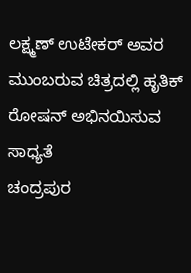ಲಕ್ಷ್ಮಣ್ ಉಟೇಕರ್ ಅವರ ಮುಂಬರುವ ಚಿತ್ರದಲ್ಲಿ ಹೃತಿಕ್ ರೋಷನ್ ಅಭಿನಯಿಸುವ ಸಾಧ್ಯತೆ
ಚಂದ್ರಪುರ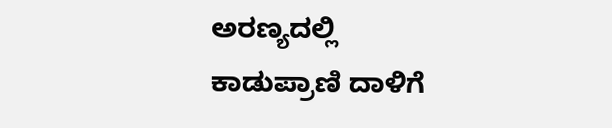ಅರಣ್ಯದಲ್ಲಿ ಕಾಡುಪ್ರಾಣಿ ದಾಳಿಗೆ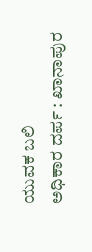ಯುವಕ ಬಲಿ
ಅಧಿಕಾರ ದರ್ಪ : ಖಾನಾಪುರ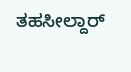ತಹಸೀಲ್ದಾರ್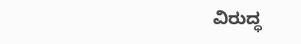ವಿರುದ್ಧ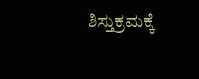ಶಿಸ್ತುಕ್ರಮಕ್ಕೆ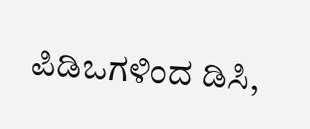ಪಿಡಿಒಗಳಿಂದ ಡಿಸಿ,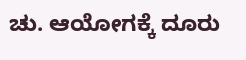ಚು. ಆಯೋಗಕ್ಕೆ ದೂರು